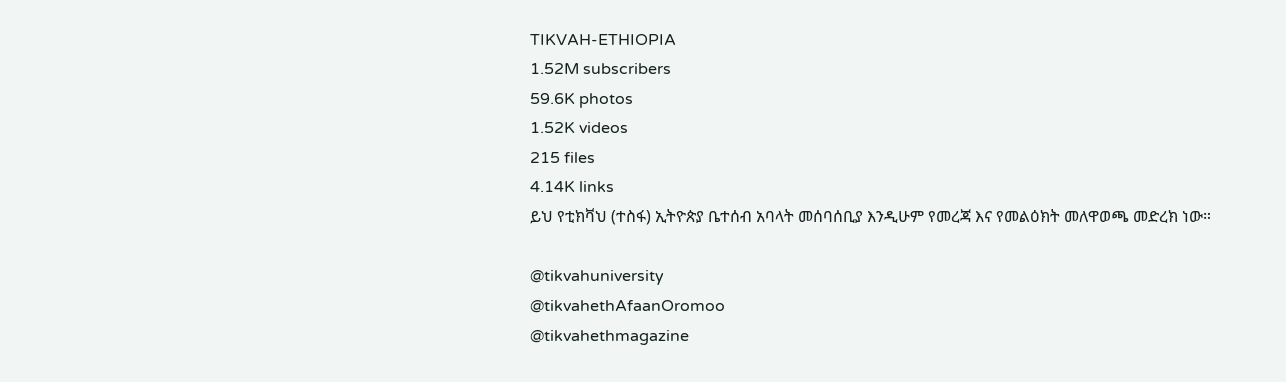TIKVAH-ETHIOPIA
1.52M subscribers
59.6K photos
1.52K videos
215 files
4.14K links
ይህ የቲክቫህ (ተስፋ) ኢትዮጵያ ቤተሰብ አባላት መሰባሰቢያ እንዲሁም የመረጃ እና የመልዕክት መለዋወጫ መድረክ ነው።

@tikvahuniversity
@tikvahethAfaanOromoo
@tikvahethmagazine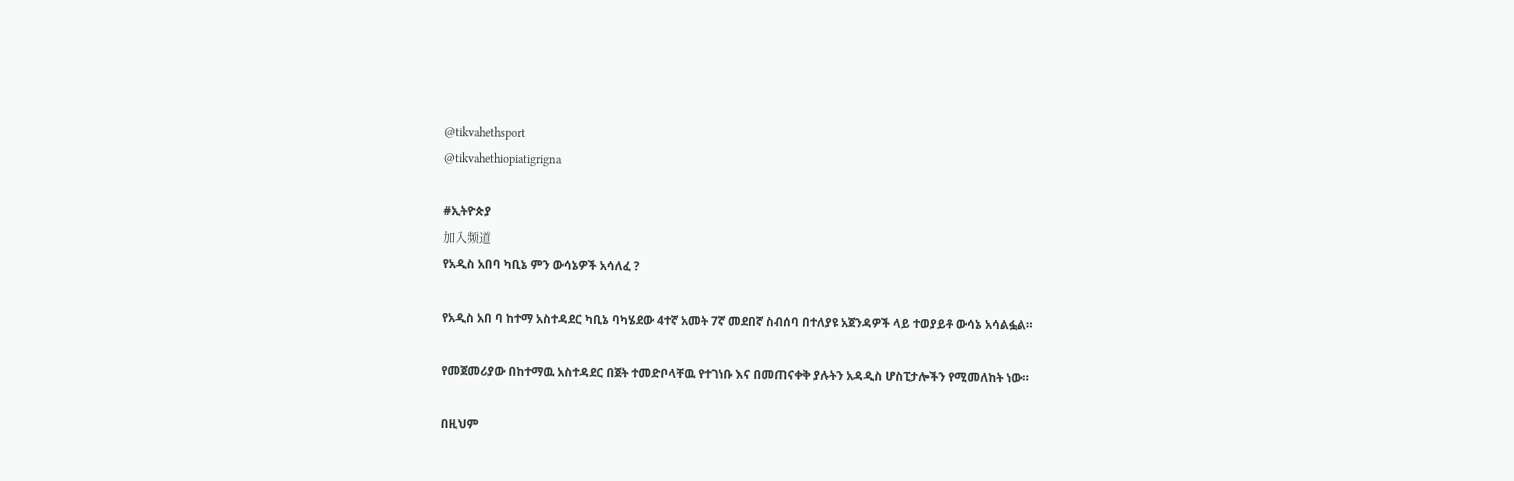@tikvahethsport
@tikvahethiopiatigrigna

#ኢትዮጵያ
加入频道
የአዲስ አበባ ካቢኔ ምን ውሳኔዎች አሳለፈ ?

የአዲስ አበ ባ ከተማ አስተዳደር ካቢኔ ባካሄደው 4ተኛ አመት 7ኛ መደበኛ ስብሰባ በተለያዩ አጀንዳዎች ላይ ተወያይቶ ውሳኔ አሳልፏል።

የመጀመሪያው በከተማዉ አስተዳደር በጀት ተመድቦላቸዉ የተገነቡ እና በመጠናቀቅ ያሉትን አዳዲስ ሆስፒታሎችን የሚመለከት ነው።

በዚህም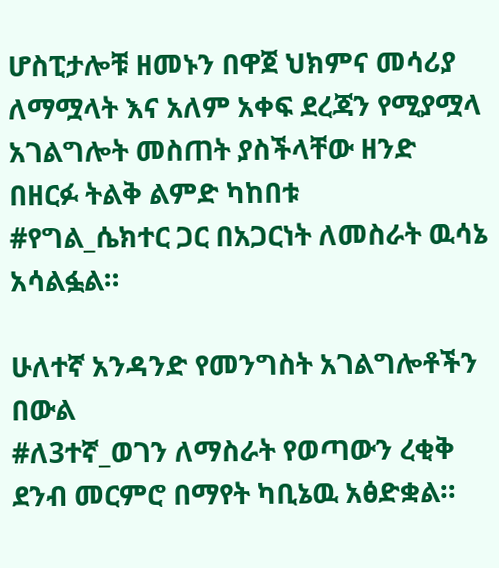ሆስፒታሎቹ ዘመኑን በዋጀ ህክምና መሳሪያ ለማሟላት እና አለም አቀፍ ደረጃን የሚያሟላ አገልግሎት መስጠት ያስችላቸው ዘንድ በዘርፉ ትልቅ ልምድ ካከበቱ
#የግል_ሴክተር ጋር በአጋርነት ለመስራት ዉሳኔ አሳልፏል።

ሁለተኛ አንዳንድ የመንግስት አገልግሎቶችን በውል
#ለ3ተኛ_ወገን ለማስራት የወጣውን ረቂቅ ደንብ መርምሮ በማየት ካቢኔዉ አፅድቋል።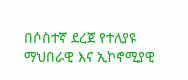በሶስተኛ ደረጀ የተለያዩ ማህበራዊ እና ኢኮኖሚያዊ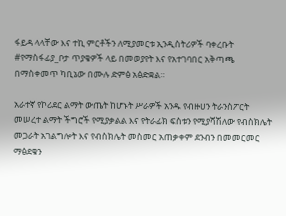ፋይዳ ላላቸው እና ተኪ ምርቶችን ለሚያመርቱ ኢንዲስትሪዎች ባቀረቡት
#የማስፋፊያ_ቦታ ጥያቄዎች ላይ በመወያየት እና የአተገባበር አቅጣጫ በማስቀመጥ ካቢኔው በሙሉ ድምፅ አፅድቋል።

አራተኛ የኮሪደር ልማት ውጤት ከሆኑት ሥራዎች አንዱ የብዙሀን ትራንስፖርት መሠረተ ልማት ችግሮች የሚያቃልል እና የትራፊክ ፍስቱን የሚያሻሽለው የብስክሌት መጋራት አገልግሎት እና የብስክሌት መስመር አጠቃቀም ደንብን በመመርመር ማፅደቁን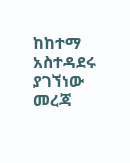ከከተማ አስተዳደሩ ያገኘነው መረጃ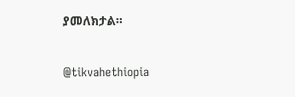ያመለክታል።

@tikvahethiopia